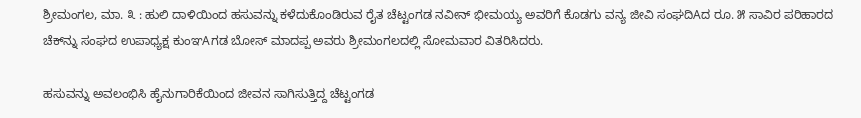ಶ್ರೀಮಂಗಲ, ಮಾ. ೩ : ಹುಲಿ ದಾಳಿಯಿಂದ ಹಸುವನ್ನು ಕಳೆದುಕೊಂಡಿರುವ ರೈತ ಚೆಟ್ಟಂಗಡ ನವೀನ್ ಭೀಮಯ್ಯ ಅವರಿಗೆ ಕೊಡಗು ವನ್ಯ ಜೀವಿ ಸಂಘದಿAದ ರೂ. ೫ ಸಾವಿರ ಪರಿಹಾರದ ಚೆಕ್‌ನ್ನು ಸಂಘದ ಉಪಾಧ್ಯಕ್ಷ ಕುಂಞAಗಡ ಬೋಸ್ ಮಾದಪ್ಪ ಅವರು ಶ್ರೀಮಂಗಲದಲ್ಲಿ ಸೋಮವಾರ ವಿತರಿಸಿದರು.

ಹಸುವನ್ನು ಅವಲಂಭಿಸಿ ಹೈನುಗಾರಿಕೆಯಿಂದ ಜೀವನ ಸಾಗಿಸುತ್ತಿದ್ದ ಚೆಟ್ಟಂಗಡ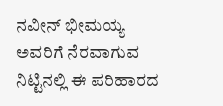ನವೀನ್ ಭೀಮಯ್ಯ ಅವರಿಗೆ ನೆರವಾಗುವ ನಿಟ್ಟಿನಲ್ಲಿ ಈ ಪರಿಹಾರದ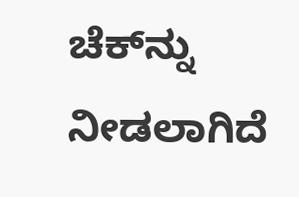ಚೆಕ್‌ನ್ನು ನೀಡಲಾಗಿದೆ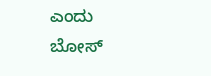ಎಂದು ಬೋಸ್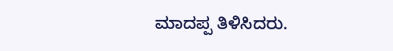ಮಾದಪ್ಪ ತಿಳಿಸಿದರು.